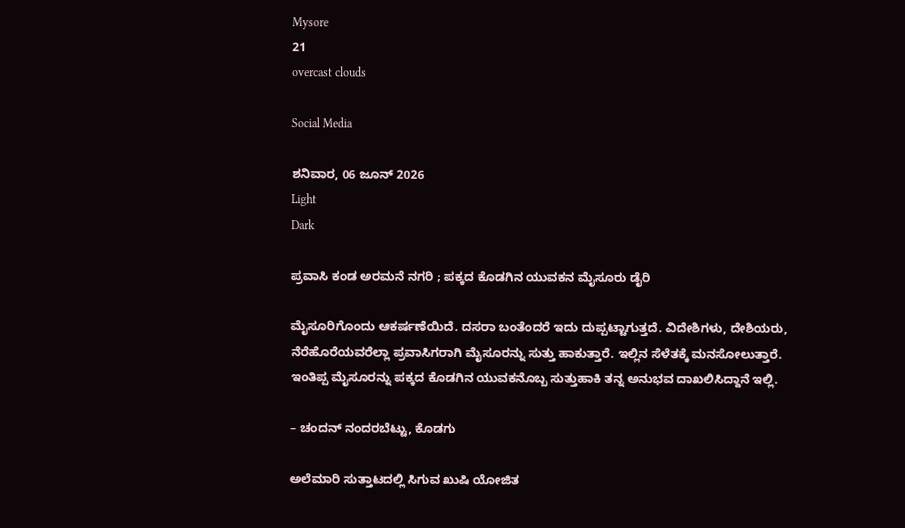Mysore
21
overcast clouds

Social Media

ಶನಿವಾರ, 06 ಜೂನ್ 2026
Light
Dark

ಪ್ರವಾಸಿ ಕಂಡ ಅರಮನೆ ನಗರಿ ; ಪಕ್ಕದ ಕೊಡಗಿನ ಯುವಕನ ಮೈಸೂರು ಡೈರಿ

ಮೈಸೂರಿಗೊಂದು ಆಕರ್ಷಣೆಯಿದೆ. ದಸರಾ ಬಂತೆಂದರೆ ಇದು ದುಪ್ಪಟ್ಟಾಗುತ್ತದೆ. ವಿದೇಶಿಗಳು, ದೇಶಿಯರು, ನೆರೆಹೊರೆಯವರೆಲ್ಲಾ ಪ್ರವಾಸಿಗರಾಗಿ ಮೈಸೂರನ್ನು ಸುತ್ತು ಹಾಕುತ್ತಾರೆ. ಇಲ್ಲಿನ ಸೆಳೆತಕ್ಕೆ ಮನಸೋಲುತ್ತಾರೆ. ಇಂತಿಪ್ಪ ಮೈಸೂರನ್ನು ಪಕ್ಕದ ಕೊಡಗಿನ ಯುವಕನೊಬ್ಬ ಸುತ್ತುಹಾಕಿ ತನ್ನ ಅನುಭವ ದಾಖಲಿಸಿದ್ದಾನೆ ಇಲ್ಲಿ.

– ಚಂದನ್ ನಂದರಬೆಟ್ಟು, ಕೊಡಗು

ಅಲೆಮಾರಿ ಸುತ್ತಾಟದಲ್ಲಿ ಸಿಗುವ ಖುಷಿ ಯೋಜಿತ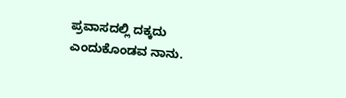ಪ್ರವಾಸದಲ್ಲಿ ದಕ್ಕದು ಎಂದುಕೊಂಡವ ನಾನು.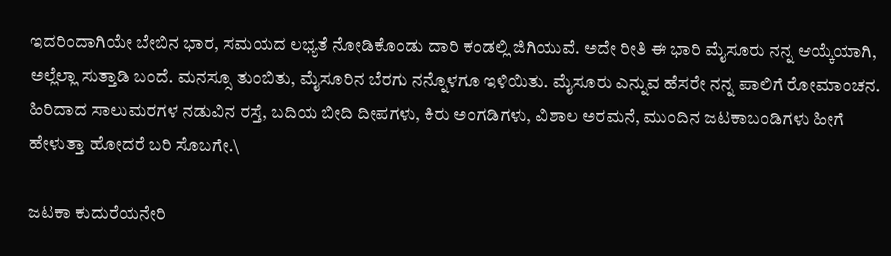ಇದರಿಂದಾಗಿಯೇ ಬೇಬಿನ ಭಾರ, ಸಮಯದ ಲಭ್ಯತೆ ನೋಡಿಕೊಂಡು ದಾರಿ ಕಂಡಲ್ಲಿ ಜಿಗಿಯುವೆ. ಅದೇ ರೀತಿ ಈ ಭಾರಿ ಮೈಸೂರು ನನ್ನ ಆಯ್ಕೆಯಾಗಿ, ಅಲ್ಲೆಲ್ಲಾ ಸುತ್ತಾಡಿ ಬಂದೆ. ಮನಸ್ಸೂ ತುಂಬಿತು, ಮೈಸೂರಿನ ಬೆರಗು ನನ್ನೊಳಗೂ ಇಳಿಯಿತು. ಮೈಸೂರು ಎನ್ನುವ ಹೆಸರೇ ನನ್ನ ಪಾಲಿಗೆ ರೋಮಾಂಚನ. ಹಿರಿದಾದ ಸಾಲುಮರಗಳ ನಡುವಿನ ರಸ್ತೆ, ಬದಿಯ ಬೀದಿ ದೀಪಗಳು, ಕಿರು ಅಂಗಡಿಗಳು, ವಿಶಾಲ ಅರಮನೆ, ಮುಂದಿನ ಜಟಕಾಬಂಡಿಗಳು ಹೀಗೆ ಹೇಳುತ್ತಾ ಹೋದರೆ ಬರಿ ಸೊಬಗೇ.\

ಜಟಕಾ ಕುದುರೆಯನೇರಿ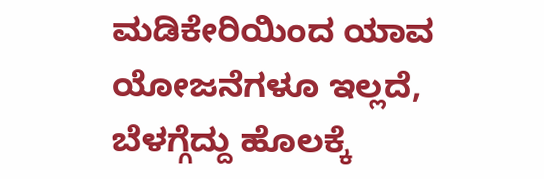ಮಡಿಕೇರಿಯಿಂದ ಯಾವ ಯೋಜನೆಗಳೂ ಇಲ್ಲದೆ, ಬೆಳಗ್ಗೆದ್ದು ಹೊಲಕ್ಕೆ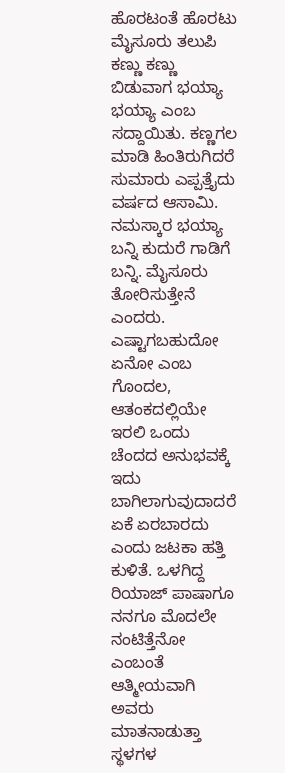ಹೊರಟಂತೆ ಹೊರಟು ಮೈಸೂರು ತಲುಪಿ ಕಣ್ಣು ಕಣ್ಣು ಬಿಡುವಾಗ ಭಯ್ಯಾ ಭಯ್ಯಾ ಎಂಬ ಸದ್ದಾಯಿತು. ಕಣ್ಣಗಲ ಮಾಡಿ ಹಿಂತಿರುಗಿದರೆ ಸುಮಾರು ಎಪ್ಪತ್ತೈದು ವರ್ಷದ ಆಸಾಮಿ. ನಮಸ್ಕಾರ ಭಯ್ಯಾ ಬನ್ನಿ ಕುದುರೆ ಗಾಡಿಗೆ ಬನ್ನಿ. ಮೈಸೂರು ತೋರಿಸುತ್ತೇನೆ ಎಂದರು. ಎಷ್ಟಾಗಬಹುದೋ ಏನೋ ಎಂಬ ಗೊಂದಲ, ಆತಂಕದಲ್ಲಿಯೇ ಇರಲಿ ಒಂದು ಚೆಂದದ ಅನುಭವಕ್ಕೆ ಇದು ಬಾಗಿಲಾಗುವುದಾದರೆ ಏಕೆ ಏರಬಾರದು ಎಂದು ಜಟಕಾ ಹತ್ತಿ ಕುಳಿತೆ. ಒಳಗಿದ್ದ ರಿಯಾಜ್ ಪಾಷಾಗೂ ನನಗೂ ಮೊದಲೇ ನಂಟಿತ್ತೆನೋ ಎಂಬಂತೆ ಆತ್ಮೀಯವಾಗಿ ಅವರು ಮಾತನಾಡುತ್ತಾ ಸ್ಥಳಗಳ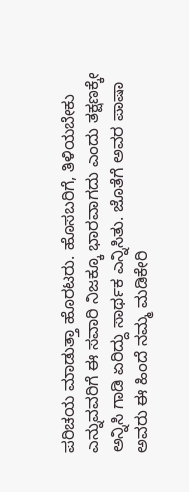ಪರಿಚಯ ಮಾಡುತ್ತಾ ಹೊರಟರು. ಹೊಸಬರಿಗೆ, ತಿಳಿಯಬೇಕು ಎನ್ನುವವರಿಗೆ ಈ ಸವಾರಿ ನಿಜಕ್ಕೂ ಭಾರವಾಗದು ಎಂದು ತಕ್ಷಣಕ್ಕೇ ಅನ್ನಿಸಿ ಗಾಡಿ ಏರಿದ್ದು ಸಾರ್ಥಕ ಎನ್ನಿಸಿತು. ಜೊತೆಗೆ ಅವರ ಪಾಷಾ ಅವರು ಈ ಹಿಂದೆ ನಮ್ಮ ಮಡಿಕೇರಿ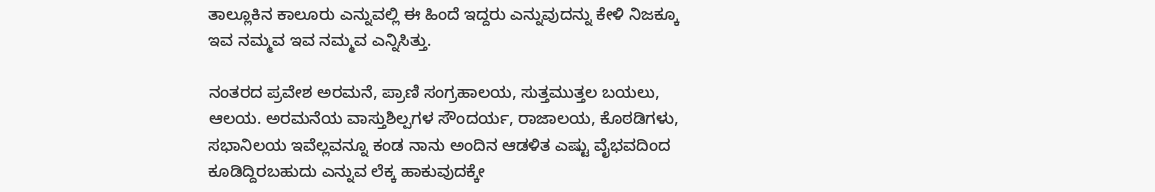ತಾಲ್ಲೂಕಿನ ಕಾಲೂರು ಎನ್ನುವಲ್ಲಿ ಈ ಹಿಂದೆ ಇದ್ದರು ಎನ್ನುವುದನ್ನು ಕೇಳಿ ನಿಜಕ್ಕೂ ಇವ ನಮ್ಮವ ಇವ ನಮ್ಮವ ಎನ್ನಿಸಿತ್ತು.

ನಂತರದ ಪ್ರವೇಶ ಅರಮನೆ, ಪ್ರಾಣಿ ಸಂಗ್ರಹಾಲಯ, ಸುತ್ತಮುತ್ತಲ ಬಯಲು, ಆಲಯ. ಅರಮನೆಯ ವಾಸ್ತುಶಿಲ್ಪಗಳ ಸೌಂದರ್ಯ, ರಾಜಾಲಯ, ಕೊಠಡಿಗಳು, ಸಭಾನಿಲಯ ಇವೆಲ್ಲವನ್ನೂ ಕಂಡ ನಾನು ಅಂದಿನ ಆಡಳಿತ ಎಷ್ಟು ವೈಭವದಿಂದ ಕೂಡಿದ್ದಿರಬಹುದು ಎನ್ನುವ ಲೆಕ್ಕ ಹಾಕುವುದಕ್ಕೇ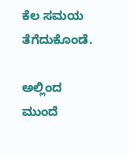ಕೆಲ ಸಮಯ ತೆಗೆದುಕೊಂಡೆ.

ಅಲ್ಲಿಂದ ಮುಂದೆ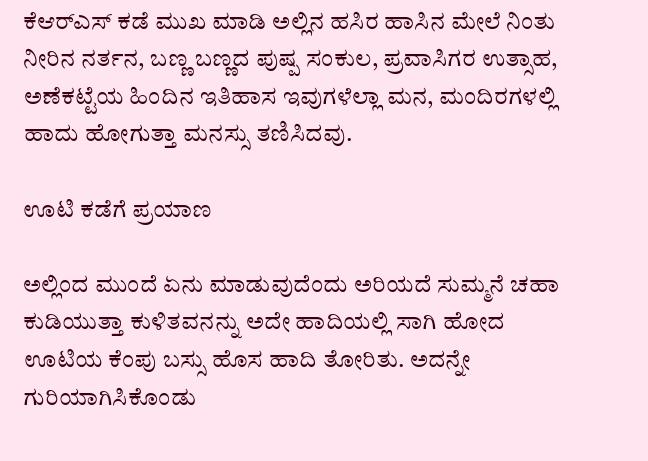ಕೆಆರ್‌ಎಸ್ ಕಡೆ ಮುಖ ಮಾಡಿ ಅಲ್ಲಿನ ಹಸಿರ ಹಾಸಿನ ಮೇಲೆ ನಿಂತು ನೀರಿನ ನರ್ತನ, ಬಣ್ಣ ಬಣ್ಣದ ಪುಷ್ಪ ಸಂಕುಲ, ಪ್ರವಾಸಿಗರ ಉತ್ಸಾಹ, ಅಣೆಕಟ್ಟೆಯ ಹಿಂದಿನ ಇತಿಹಾಸ ಇವುಗಳೆಲ್ಲಾ ಮನ, ಮಂದಿರಗಳಲ್ಲಿ ಹಾದು ಹೋಗುತ್ತಾ ಮನಸ್ಸು ತಣಿಸಿದವು.

ಊಟಿ ಕಡೆಗೆ ಪ್ರಯಾಣ

ಅಲ್ಲಿಂದ ಮುಂದೆ ಏನು ಮಾಡುವುದೆಂದು ಅರಿಯದೆ ಸುಮ್ಮನೆ ಚಹಾ ಕುಡಿಯುತ್ತಾ ಕುಳಿತವನನ್ನು ಅದೇ ಹಾದಿಯಲ್ಲಿ ಸಾಗಿ ಹೋದ ಊಟಿಯ ಕೆಂಪು ಬಸ್ಸು ಹೊಸ ಹಾದಿ ತೋರಿತು. ಅದನ್ನೇ ಗುರಿಯಾಗಿಸಿಕೊಂಡು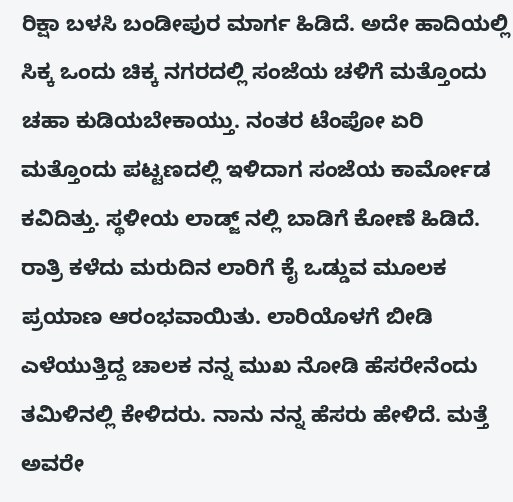ರಿಕ್ಷಾ ಬಳಸಿ ಬಂಡೀಪುರ ಮಾರ್ಗ ಹಿಡಿದೆ. ಅದೇ ಹಾದಿಯಲ್ಲಿ ಸಿಕ್ಕ ಒಂದು ಚಿಕ್ಕ ನಗರದಲ್ಲಿ ಸಂಜೆಯ ಚಳಿಗೆ ಮತ್ತೊಂದು ಚಹಾ ಕುಡಿಯಬೇಕಾಯ್ತು. ನಂತರ ಟೆಂಪೋ ಏರಿ ಮತ್ತೊಂದು ಪಟ್ಟಣದಲ್ಲಿ ಇಳಿದಾಗ ಸಂಜೆಯ ಕಾರ್ಮೋಡ ಕವಿದಿತ್ತು. ಸ್ಥಳೀಯ ಲಾಡ್ಜ್ ನಲ್ಲಿ ಬಾಡಿಗೆ ಕೋಣೆ ಹಿಡಿದೆ. ರಾತ್ರಿ ಕಳೆದು ಮರುದಿನ ಲಾರಿಗೆ ಕೈ ಒಡ್ಡುವ ಮೂಲಕ ಪ್ರಯಾಣ ಆರಂಭವಾಯಿತು. ಲಾರಿಯೊಳಗೆ ಬೀಡಿ ಎಳೆಯುತ್ತಿದ್ದ ಚಾಲಕ ನನ್ನ ಮುಖ ನೋಡಿ ಹೆಸರೇನೆಂದು ತಮಿಳಿನಲ್ಲಿ ಕೇಳಿದರು. ನಾನು ನನ್ನ ಹೆಸರು ಹೇಳಿದೆ. ಮತ್ತೆ ಅವರೇ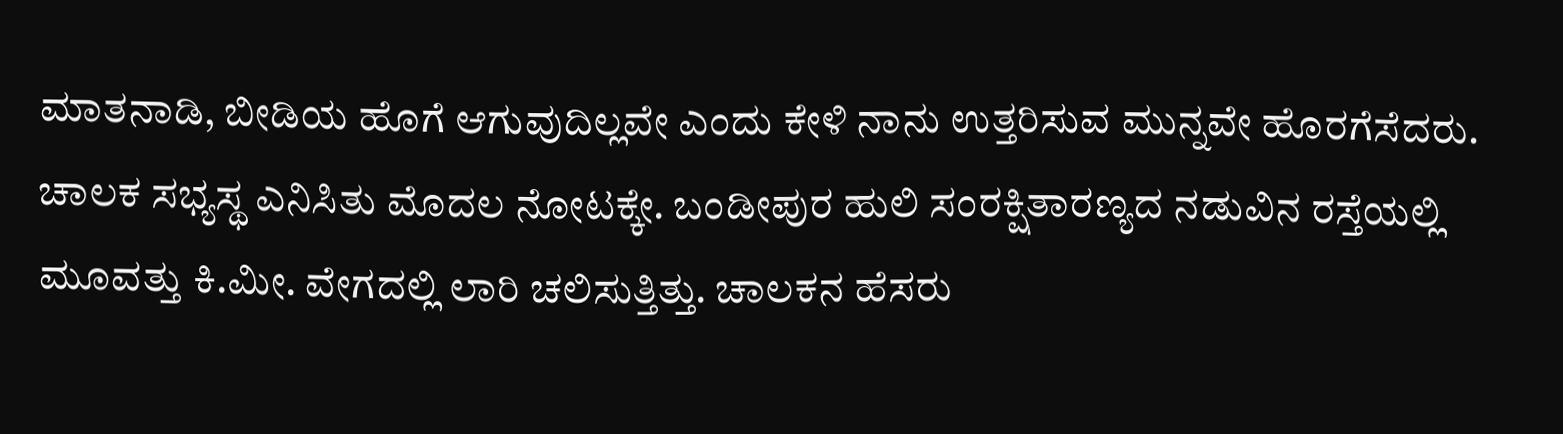ಮಾತನಾಡಿ, ಬೀಡಿಯ ಹೊಗೆ ಆಗುವುದಿಲ್ಲವೇ ಎಂದು ಕೇಳಿ ನಾನು ಉತ್ತರಿಸುವ ಮುನ್ನವೇ ಹೊರಗೆಸೆದರು. ಚಾಲಕ ಸಭ್ಯಸ್ಥ ಎನಿಸಿತು ಮೊದಲ ನೋಟಕ್ಕೇ. ಬಂಡೀಪುರ ಹುಲಿ ಸಂರಕ್ಷಿತಾರಣ್ಯದ ನಡುವಿನ ರಸ್ತೆಯಲ್ಲಿ ಮೂವತ್ತು ಕಿ.ಮೀ. ವೇಗದಲ್ಲಿ ಲಾರಿ ಚಲಿಸುತ್ತಿತ್ತು. ಚಾಲಕನ ಹೆಸರು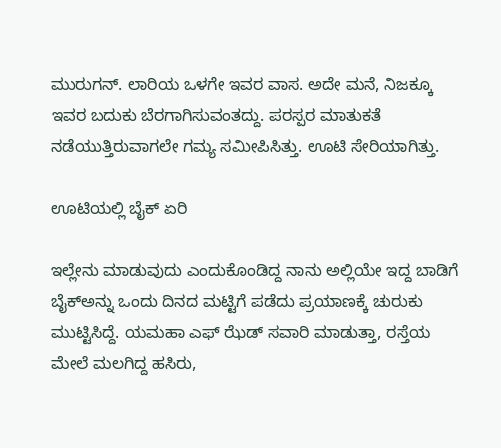ಮುರುಗನ್. ಲಾರಿಯ ಒಳಗೇ ಇವರ ವಾಸ. ಅದೇ ಮನೆ, ನಿಜಕ್ಕೂ ಇವರ ಬದುಕು ಬೆರಗಾಗಿಸುವಂತದ್ದು. ಪರಸ್ಪರ ಮಾತುಕತೆ ನಡೆಯುತ್ತಿರುವಾಗಲೇ ಗಮ್ಯ ಸಮೀಪಿಸಿತ್ತು. ಊಟಿ ಸೇರಿಯಾಗಿತ್ತು.

ಊಟಿಯಲ್ಲಿ ಬೈಕ್ ಏರಿ

ಇಲ್ಲೇನು ಮಾಡುವುದು ಎಂದುಕೊಂಡಿದ್ದ ನಾನು ಅಲ್ಲಿಯೇ ಇದ್ದ ಬಾಡಿಗೆ ಬೈಕ್‌ಅನ್ನು ಒಂದು ದಿನದ ಮಟ್ಟಿಗೆ ಪಡೆದು ಪ್ರಯಾಣಕ್ಕೆ ಚುರುಕು ಮುಟ್ಟಿಸಿದ್ದೆ. ಯಮಹಾ ಎಫ್ ಝೆಡ್ ಸವಾರಿ ಮಾಡುತ್ತಾ, ರಸ್ತೆಯ ಮೇಲೆ ಮಲಗಿದ್ದ ಹಸಿರು,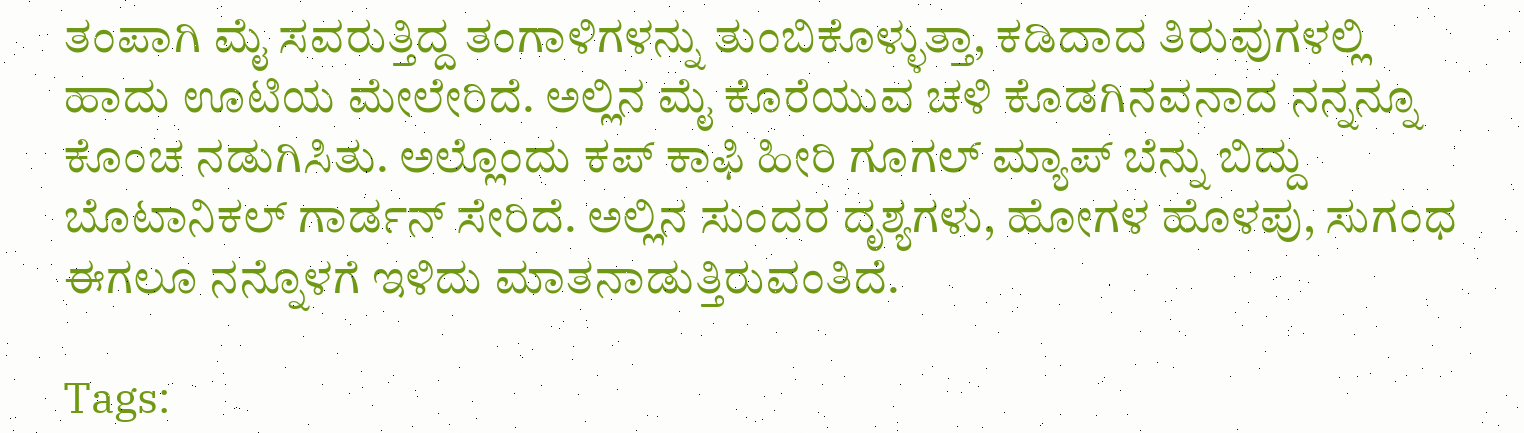ತಂಪಾಗಿ ಮೈ ಸವರುತ್ತಿದ್ದ ತಂಗಾಳಿಗಳನ್ನು ತುಂಬಿಕೊಳ್ಳುತ್ತಾ, ಕಡಿದಾದ ತಿರುವುಗಳಲ್ಲಿ ಹಾದು ಊಟಿಯ ಮೇಲೇರಿದೆ. ಅಲ್ಲಿನ ಮೈ ಕೊರೆಯುವ ಚಳಿ ಕೊಡಗಿನವನಾದ ನನ್ನನ್ನೂ ಕೊಂಚ ನಡುಗಿಸಿತು. ಅಲ್ಲೊಂದು ಕಪ್ ಕಾಫಿ ಹೀರಿ ಗೂಗಲ್ ಮ್ಯಾಪ್ ಬೆನ್ನು ಬಿದ್ದು ಬೊಟಾನಿಕಲ್ ಗಾರ್ಡನ್ ಸೇರಿದೆ. ಅಲ್ಲಿನ ಸುಂದರ ದೃಶ್ಯಗಳು, ಹೋಗಳ ಹೊಳಪು, ಸುಗಂಧ ಈಗಲೂ ನನ್ನೊಳಗೆ ಇಳಿದು ಮಾತನಾಡುತ್ತಿರುವಂತಿದೆ.

Tags: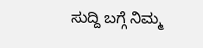ಸುದ್ದಿ ಬಗ್ಗೆ ನಿಮ್ಮ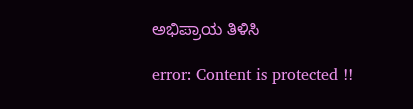ಅಭಿಪ್ರಾಯ ತಿಳಿಸಿ

error: Content is protected !!